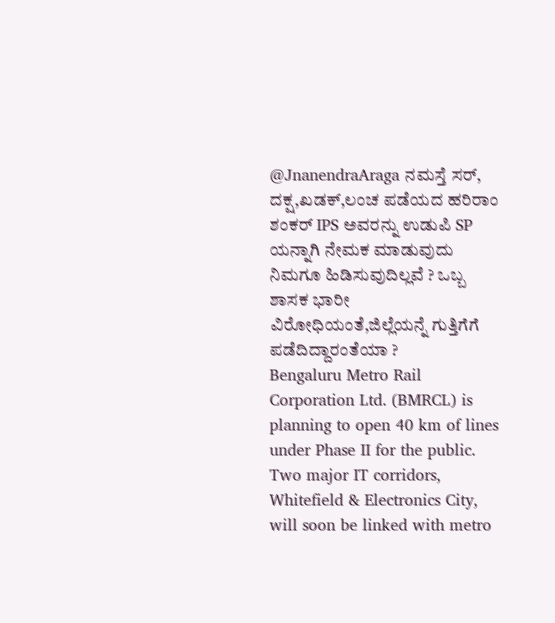@JnanendraAraga ನಮಸ್ತೆ ಸರ್, ದಕ್ಷ,ಖಡಕ್,ಲಂಚ ಪಡೆಯದ ಹರಿರಾಂ ಶಂಕರ್ IPS ಅವರನ್ನು ಉಡುಪಿ SP ಯನ್ನಾಗಿ ನೇಮಕ ಮಾಡುವುದು ನಿಮಗೂ ಹಿಡಿಸುವುದಿಲ್ಲವೆ ? ಒಬ್ಬ ಶಾಸಕ ಭಾರೀ ವಿರೋಧಿಯಂತೆ,ಜಿಲ್ಲೆಯನ್ನೆ ಗುತ್ತಿಗೆಗೆ ಪಡೆದಿದ್ದಾರಂತೆಯಾ ?
Bengaluru Metro Rail Corporation Ltd. (BMRCL) is planning to open 40 km of lines under Phase II for the public. Two major IT corridors, Whitefield & Electronics City, will soon be linked with metro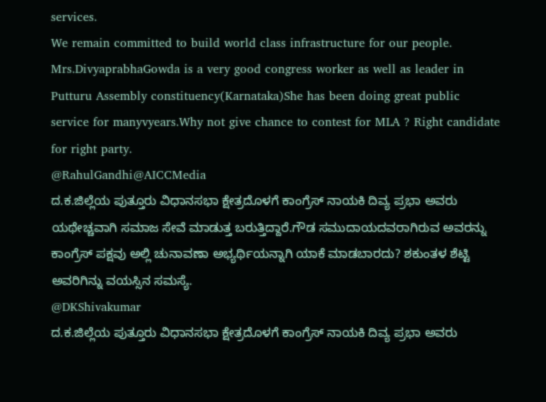services.
We remain committed to build world class infrastructure for our people.
Mrs.DivyaprabhaGowda is a very good congress worker as well as leader in Putturu Assembly constituency(Karnataka)She has been doing great public service for manyvyears.Why not give chance to contest for MLA ? Right candidate for right party.
@RahulGandhi@AICCMedia
ದ.ಕ.ಜಿಲ್ಲೆಯ ಪುತ್ತೂರು ವಿಧಾನಸಭಾ ಕ್ಷೇತ್ರದೊಳಗೆ ಕಾಂಗ್ರೆಸ್ ನಾಯಕಿ ದಿವ್ಯ ಪ್ರಭಾ ಅವರು ಯಥೇಚ್ಚವಾಗಿ ಸಮಾಜ ಸೇವೆ ಮಾಡುತ್ತ ಬರುತ್ತಿದ್ದಾರೆ.ಗೌಡ ಸಮುದಾಯದವರಾಗಿರುವ ಅವರನ್ನು ಕಾಂಗ್ರೆಸ್ ಪಕ್ಷವು ಅಲ್ಲಿ ಚುನಾವಣಾ ಅಭ್ಯರ್ಥಿಯನ್ನಾಗಿ ಯಾಕೆ ಮಾಡಬಾರದು? ಶಕುಂತಳ ಶೆಟ್ಟಿ ಅವರಿಗಿನ್ನು ವಯಸ್ಸಿನ ಸಮಸ್ಯೆ.
@DKShivakumar
ದ.ಕ.ಜಿಲ್ಲೆಯ ಪುತ್ತೂರು ವಿಧಾನಸಭಾ ಕ್ಷೇತ್ರದೊಳಗೆ ಕಾಂಗ್ರೆಸ್ ನಾಯಕಿ ದಿವ್ಯ ಪ್ರಭಾ ಅವರು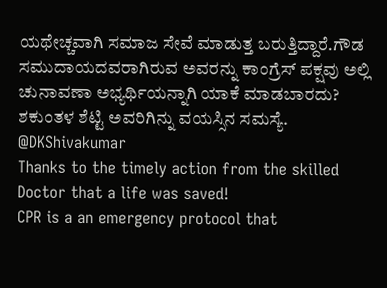ಯಥೇಚ್ಚವಾಗಿ ಸಮಾಜ ಸೇವೆ ಮಾಡುತ್ತ ಬರುತ್ತಿದ್ದಾರೆ.ಗೌಡ ಸಮುದಾಯದವರಾಗಿರುವ ಅವರನ್ನು ಕಾಂಗ್ರೆಸ್ ಪಕ್ಷವು ಅಲ್ಲಿ ಚುನಾವಣಾ ಅಭ್ಯರ್ಥಿಯನ್ನಾಗಿ ಯಾಕೆ ಮಾಡಬಾರದು? ಶಕುಂತಳ ಶೆಟ್ಟಿ ಅವರಿಗಿನ್ನು ವಯಸ್ಸಿನ ಸಮಸ್ಯೆ.
@DKShivakumar
Thanks to the timely action from the skilled Doctor that a life was saved!
CPR is a an emergency protocol that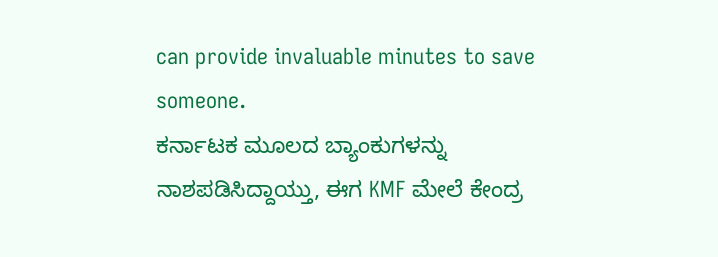can provide invaluable minutes to save someone.
ಕರ್ನಾಟಕ ಮೂಲದ ಬ್ಯಾಂಕುಗಳನ್ನು ನಾಶಪಡಿಸಿದ್ದಾಯ್ತು, ಈಗ KMF ಮೇಲೆ ಕೇಂದ್ರ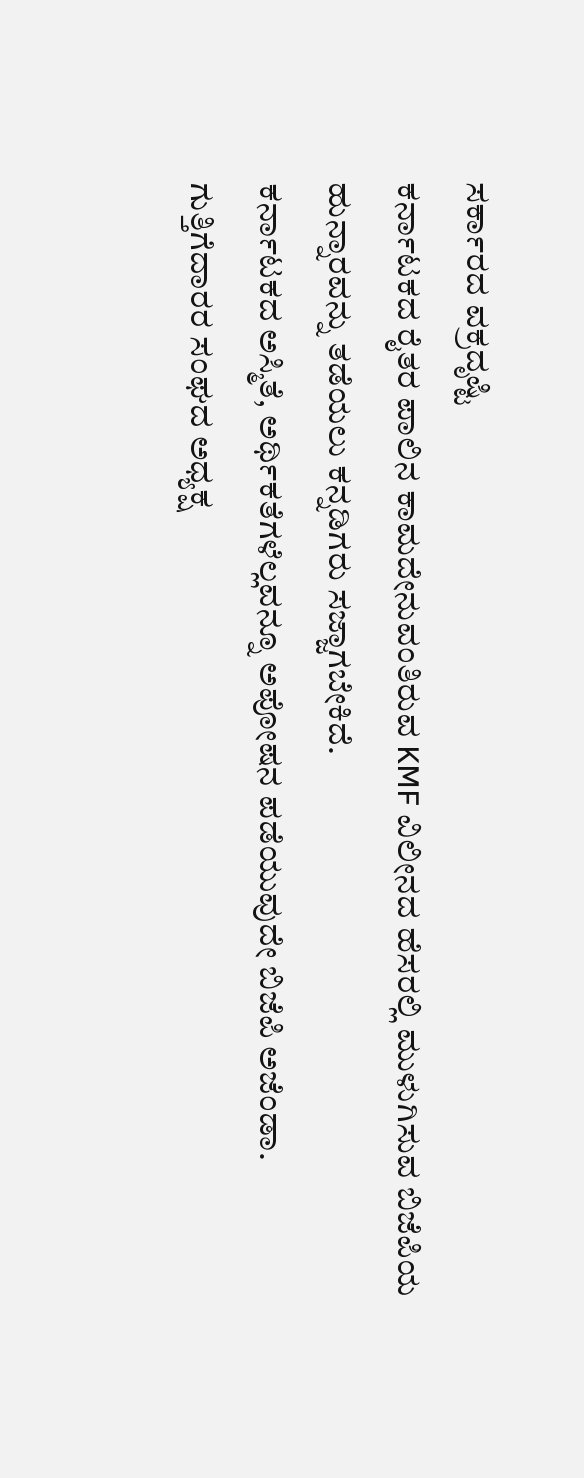ಸರ್ಕಾರದ ವಕ್ರದೃಷ್ಟಿ
ಕರ್ನಾಟಕದ ರೈತರ ಪಾಲಿನ ಕಾಮದೇನುವಂತಿರುವ KMF ವಿಲೀನದ ಹೆಸರಲ್ಲಿ ಮುಳುಗಿಸುವ ಬಿಜೆಪಿಯ ಹುನ್ನಾರವನ್ನು ತಡೆಯಲು ಕನ್ನಡಿಗರು ಸಜ್ಜಾಗಬೇಕಿದೆ.
ಕರ್ನಾಟಕದ ಅಸ್ಮಿತೆ, ಅರ್ಥಿಕತೆಗಳೆಲ್ಲವನ್ನೂ ಅಪೋಷನ ಪಡೆಯುವುದೇ ಬಿಜೆಪಿ ಅಜೆಂಡಾ.
ಗುತ್ತಿಗೆದಾರರ ಸಂಘದ ಅಧ್ಯಕ್ಷ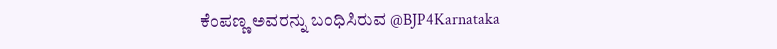ಕೆಂಪಣ್ಣ ಅವರನ್ನು ಬಂಧಿಸಿರುವ @BJP4Karnataka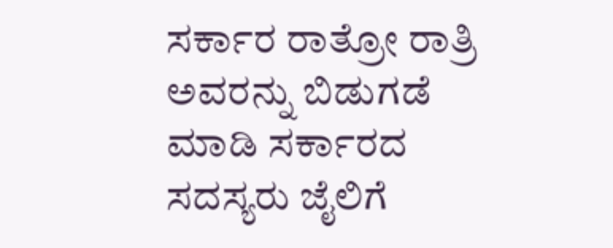ಸರ್ಕಾರ ರಾತ್ರೋ ರಾತ್ರಿ ಅವರನ್ನು ಬಿಡುಗಡೆ ಮಾಡಿ ಸರ್ಕಾರದ ಸದಸ್ಯರು ಜೈಲಿಗೆ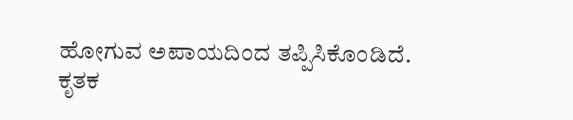ಹೋಗುವ ಅಪಾಯದಿಂದ ತಪ್ಪಿಸಿಕೊಂಡಿದೆ.
ಕೃತಕ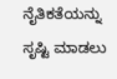ನೈತಿಕತೆಯನ್ನು ಸೃಷ್ಟಿ ಮಾಡಲು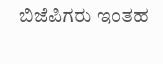ಬಿಜೆಪಿಗರು ಇಂತಹ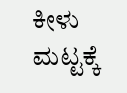ಕೀಳು ಮಟ್ಟಕ್ಕೆ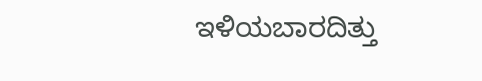ಇಳಿಯಬಾರದಿತ್ತು